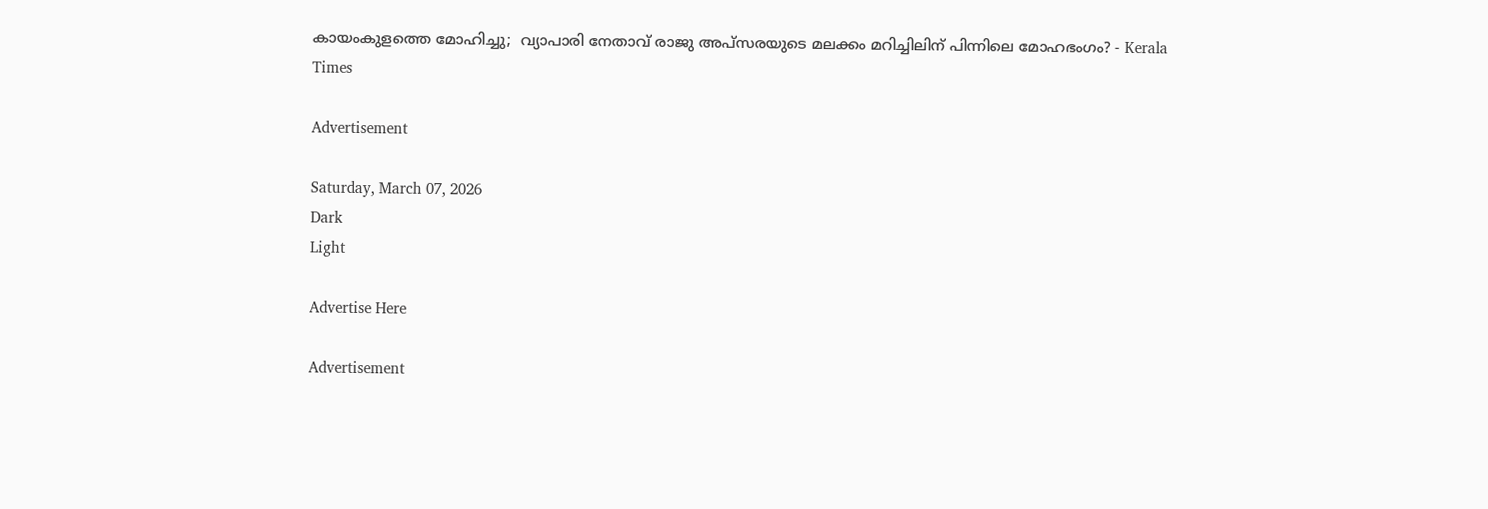കായംകുളത്തെ മോഹിച്ചു;  വ്യാപാരി നേതാവ് രാജു അപ്സരയുടെ മലക്കം മറിച്ചിലിന് പിന്നിലെ മോഹഭംഗം? - Kerala Times

Advertisement

Saturday, March 07, 2026
Dark
Light

Advertise Here

Advertisement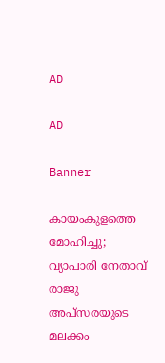AD

AD

Banner

കായംകുളത്തെ മോഹിച്ചു;  വ്യാപാരി നേതാവ് രാജു അപ്സരയുടെ മലക്കം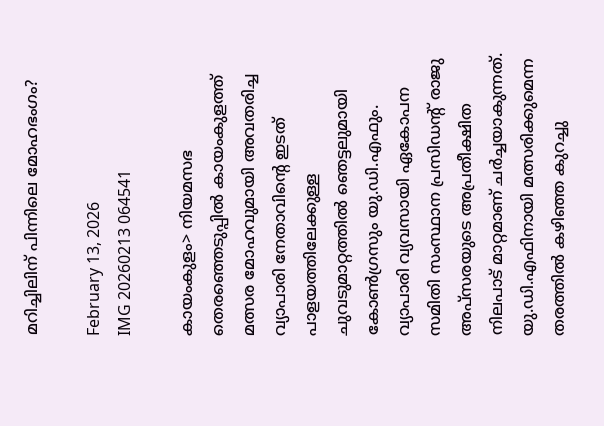മറിച്ചിലിന് പിന്നിലെ മോഹഭംഗം?

February 13, 2026
IMG 20260213 064541

കായംകുളം> നിയമസഭ തെരഞ്ഞെടുപ്പിൽ കായംകുളത്ത് മത്സര മോഹവുമായി അവതരിച്ച വ്യാപാരി നേതാവിന്റെ ഇടത് പാളയത്തിലേക്കുള്ള ചുവടുമാറ്റത്തിൽ ഞെട്ടലുമായി കോൺഗ്രസും യു.ഡി.എഫും. വ്യാപാരി വ്യവസായി ഏകോപന സമിതി സംസ്ഥാന പ്രസിഡന്‍റ് രാജു അപ്സരയുടെ അപ്രതീക്ഷിത നിലപാട് മാറ്റമാണ് ചർച്ചയാകുന്നത്. യു.ഡി.എഫിനായി മത്സരിക്കുമെന്ന തരത്തിൽ കഴിഞ്ഞ കുറച്ചു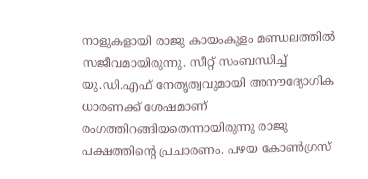നാളുകളായി രാജു കായംകുളം മണ്ഡലത്തിൽ സജീവമായിരുന്നു. സീറ്റ് സംബന്ധിച്ച് യു.ഡി.എഫ് നേതൃത്വവുമായി അനൗദ്യോഗിക ധാരണക്ക് ശേഷമാണ് രംഗത്തിറങ്ങിയതെന്നായിരുന്നു രാജു പക്ഷത്തിന്റെ പ്രചാരണം. പഴയ കോൺഗ്രസ്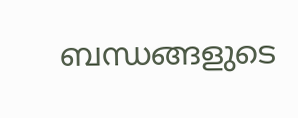ബന്ധങ്ങളുടെ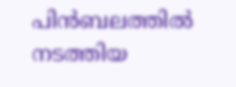പിൻബലത്തിൽ നടത്തിയ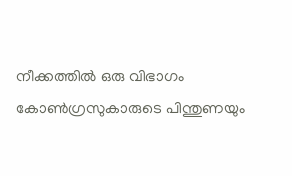നീക്കത്തിൽ ഒരു വിഭാഗം കോൺഗ്രസുകാരുടെ പിന്തുണയും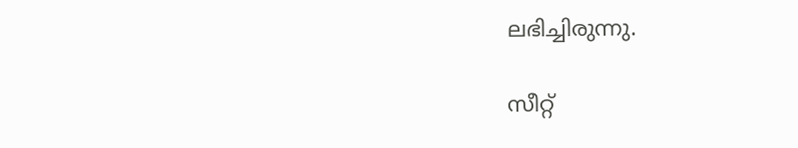ലഭിച്ചിരുന്നു.

സീറ്റ്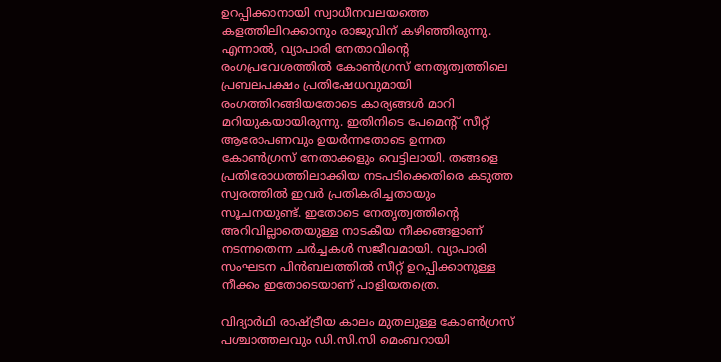ഉറപ്പിക്കാനായി സ്വാധീനവലയത്തെ കളത്തിലിറക്കാനും രാജുവിന് കഴിഞ്ഞിരുന്നു. എന്നാൽ, വ്യാപാരി നേതാവിന്റെ രംഗപ്രവേശത്തിൽ കോൺഗ്രസ് നേതൃത്വത്തിലെ പ്രബലപക്ഷം പ്രതിഷേധവുമായി രംഗത്തിറങ്ങിയതോടെ കാര്യങ്ങൾ മാറി മറിയുകയായിരുന്നു. ഇതിനിടെ പേമെന്റ് സീറ്റ് ആരോപണവും ഉയർന്നതോടെ ഉന്നത കോൺഗ്രസ് നേതാക്കളും വെട്ടിലായി. തങ്ങളെ പ്രതിരോധത്തിലാക്കിയ നടപടിക്കെതിരെ കടുത്ത സ്വരത്തിൽ ഇവർ പ്രതികരിച്ചതായും സൂചനയുണ്ട്. ഇതോടെ നേതൃത്വത്തിന്റെ അറിവില്ലാതെയുള്ള നാടകീയ നീക്കങ്ങളാണ് നടന്നതെന്ന ചർച്ചകൾ സജീവമായി. വ്യാപാരി സംഘടന പിൻബലത്തിൽ സീറ്റ് ഉറപ്പിക്കാനുള്ള നീക്കം ഇതോടെയാണ് പാളിയതത്രെ.

വിദ്യാർഥി രാഷ്ട്രീയ കാലം മുതലുള്ള കോൺഗ്രസ് പശ്ചാത്തലവും ഡി.സി.സി മെംബറായി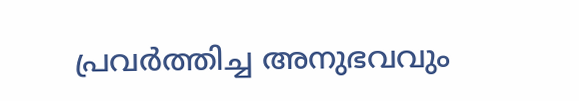പ്രവർത്തിച്ച അനുഭവവും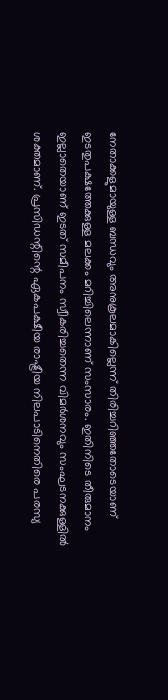നേതാക്കളുമായുള്ള ബന്ധവും അനുകൂലമാകില്ലെന്ന് തിരിച്ചറിഞ്ഞതോടെയാണ് ഇടതുപക്ഷത്തേക്കുള്ള മലക്കം മറിച്ചിലെന്നാണ് സംസാരം. ഇതിനിടെ തീരുമാനം ഇല്ലാതെയാണ് ഇടത് സമീപനം സ്വീകരിച്ചതെന്ന വിമർശനവും സംഘടനക്കുള്ളിൽ ശക്തമാണ്. പ്രസിഡന്റിന്റെ ഏകപക്ഷീയ രാഷ്ട്രീയ നിലപാടിനെതിരെ പരസ്യ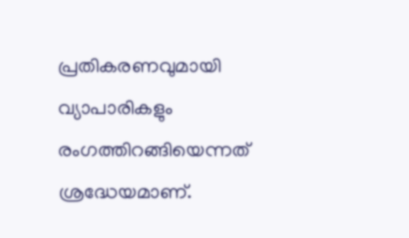പ്രതികരണവുമായി വ്യാപാരികളും രംഗത്തിറങ്ങിയെന്നത് ശ്രദ്ധേയമാണ്.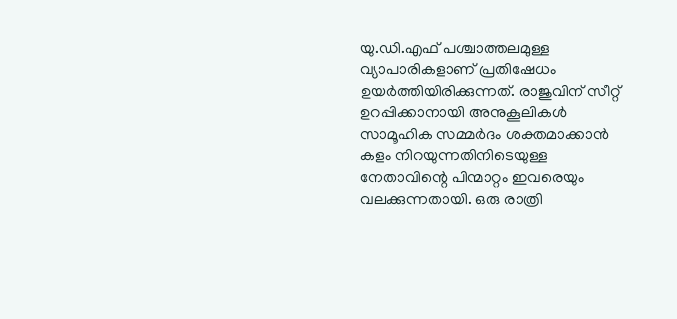യു.ഡി.എഫ് പശ്ചാത്തലമുള്ള വ്യാപാരികളാണ് പ്രതിഷേധം ഉയർത്തിയിരിക്കുന്നത്. രാജുവിന് സീറ്റ് ഉറപ്പിക്കാനായി അനുകൂലികൾ സാമൂഹിക സമ്മർദം ശക്തമാക്കാൻ കളം നിറയുന്നതിനിടെയുള്ള നേതാവിന്റെ പിന്മാറ്റം ഇവരെയും വലക്കുന്നതായി. ഒരു രാത്രി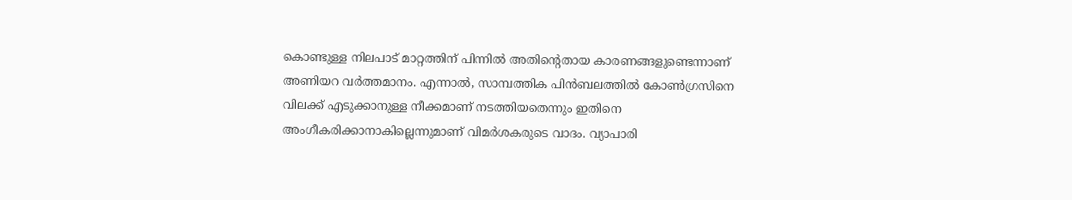കൊണ്ടുള്ള നിലപാട് മാറ്റത്തിന് പിന്നിൽ അതിന്റെതായ കാരണങ്ങളുണ്ടെന്നാണ് അണിയറ വർത്തമാനം. എന്നാൽ, സാമ്പത്തിക പിൻബലത്തിൽ കോൺഗ്രസിനെ വിലക്ക് എടുക്കാനുള്ള നീക്കമാണ് നടത്തിയതെന്നും ഇതിനെ അംഗീകരിക്കാനാകില്ലെന്നുമാണ് വിമർശകരുടെ വാദം. വ്യാപാരി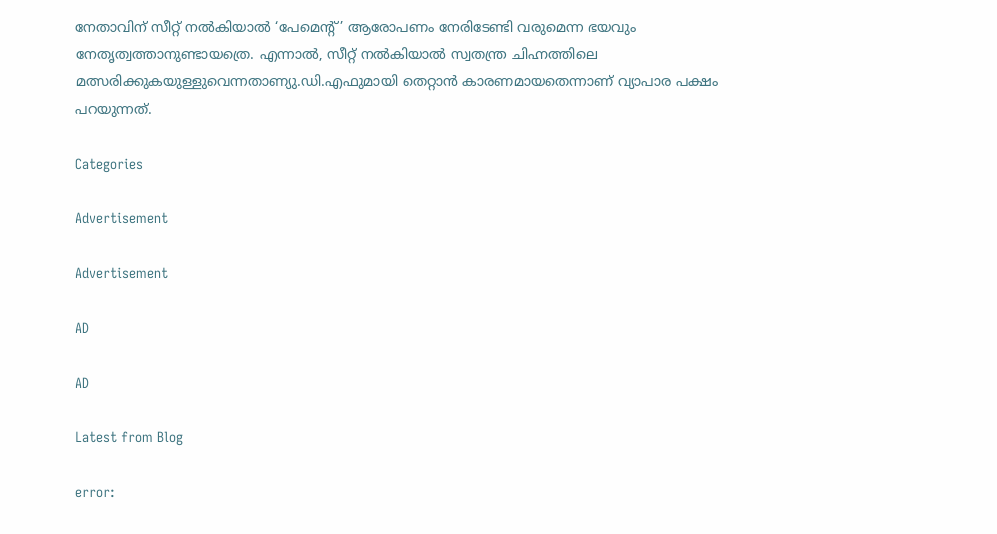നേതാവിന് സീറ്റ് നൽകിയാൽ ‘പേമെന്റ്’ ആരോപണം നേരിടേണ്ടി വരുമെന്ന ഭയവും നേതൃത്വത്താനുണ്ടായത്രെ. എന്നാൽ, സീറ്റ് നൽകിയാൽ സ്വതന്ത്ര ചിഹ്നത്തിലെ മത്സരിക്കുകയുള്ളുവെന്നതാണ്യു.ഡി.എഫുമായി തെറ്റാൻ കാരണമായതെന്നാണ് വ്യാപാര പക്ഷം പറയുന്നത്.

Categories

Advertisement

Advertisement

AD

AD

Latest from Blog

error: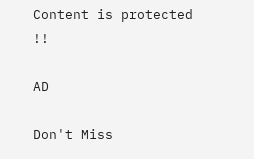Content is protected !!

AD

Don't Miss